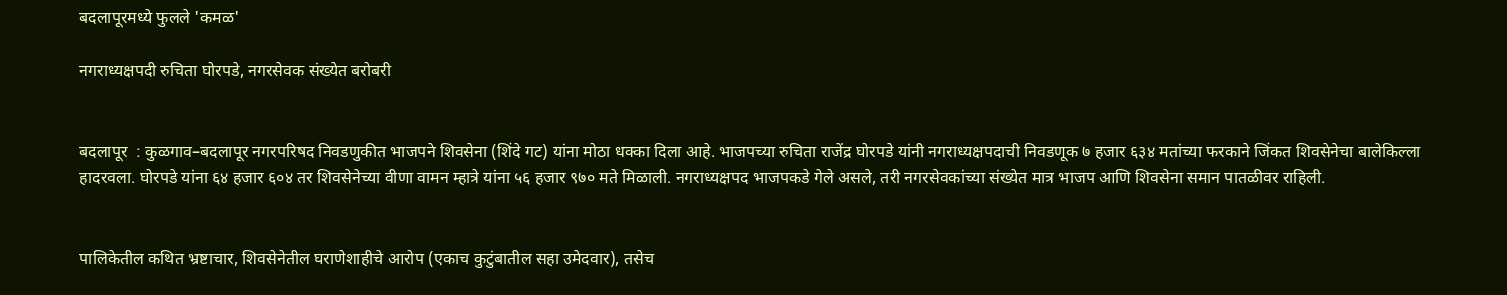बदलापूरमध्ये फुलले 'कमळ'

नगराध्यक्षपदी रुचिता घोरपडे, नगरसेवक संख्येत बरोबरी


बदलापूर  : कुळगाव–बदलापूर नगरपरिषद निवडणुकीत भाजपने शिवसेना (शिंदे गट) यांना मोठा धक्का दिला आहे. भाजपच्या रुचिता राजेंद्र घोरपडे यांनी नगराध्यक्षपदाची निवडणूक ७ हजार ६३४ मतांच्या फरकाने जिंकत शिवसेनेचा बालेकिल्ला हादरवला. घोरपडे यांना ६४ हजार ६०४ तर शिवसेनेच्या वीणा वामन म्हात्रे यांना ५६ हजार ९७० मते मिळाली. नगराध्यक्षपद भाजपकडे गेले असले, तरी नगरसेवकांच्या संख्येत मात्र भाजप आणि शिवसेना समान पातळीवर राहिली.


पालिकेतील कथित भ्रष्टाचार, शिवसेनेतील घराणेशाहीचे आरोप (एकाच कुटुंबातील सहा उमेदवार), तसेच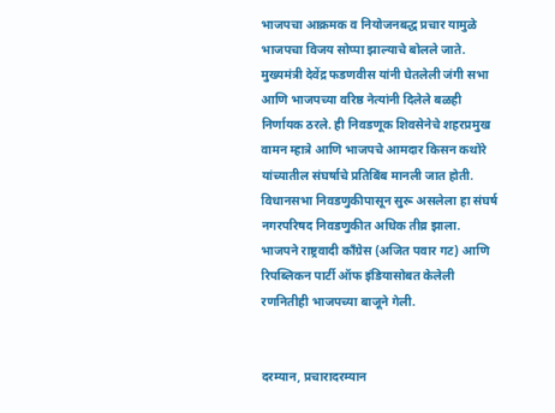भाजपचा आक्रमक व नियोजनबद्ध प्रचार यामुळे भाजपचा विजय सोप्पा झाल्याचे बोलले जाते. मुख्यमंत्री देवेंद्र फडणवीस यांनी घेतलेली जंगी सभा आणि भाजपच्या वरिष्ठ नेत्यांनी दिलेले बळही निर्णायक ठरले. ही निवडणूक शिवसेनेचे शहरप्रमुख वामन म्हात्रे आणि भाजपचे आमदार किसन कथोरे यांच्यातील संघर्षाचे प्रतिबिंब मानली जात होती. विधानसभा निवडणुकीपासून सुरू असलेला हा संघर्ष नगरपरिषद निवडणुकीत अधिक तीव्र झाला. भाजपने राष्ट्रवादी काँग्रेस (अजित पवार गट) आणि रिपब्लिकन पार्टी ऑफ इंडियासोबत केलेली रणनितीही भाजपच्या बाजूने गेली.


दरम्यान, प्रचारादरम्यान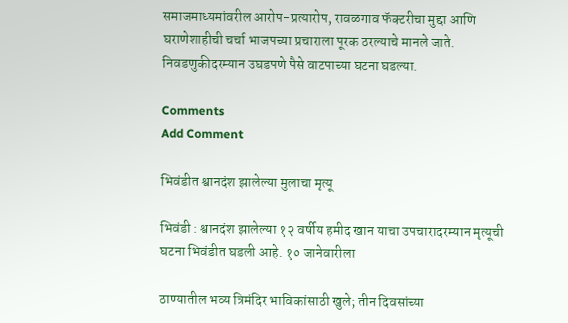समाजमाध्यमांवरील आरोप-प्रत्यारोप, रावळगाव फॅक्टरीचा मुद्दा आणि घराणेशाहीची चर्चा भाजपच्या प्रचाराला पूरक ठरल्याचे मानले जाते. निवडणुकीदरम्यान उघडपणे पैसे वाटपाच्या घटना घडल्या.

Comments
Add Comment

भिवंडीत श्वानदंश झालेल्या मुलाचा मृत्यू

भिवंडी : श्वानदंश झालेल्या १२ वर्षीय हमीद खान याचा उपचारादरम्यान मृत्यूची घटना भिवंडीत घडली आहे. १० जानेवारीला

ठाण्यातील भव्य त्रिमंदिर भाविकांसाठी खुले; तीन दिवसांच्या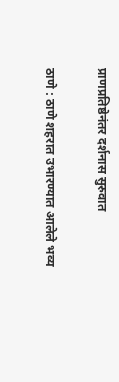प्राणप्रतिष्ठेनंतर दर्शनास सुरुवात

ठाणे : ठाणे शहरात उभारण्यात आलेले भव्य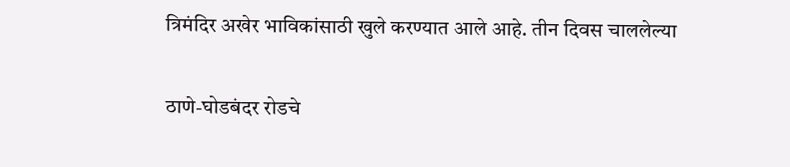त्रिमंदिर अखेर भाविकांसाठी खुले करण्यात आले आहे. तीन दिवस चाललेल्या

ठाणे-घोडबंदर रोडचे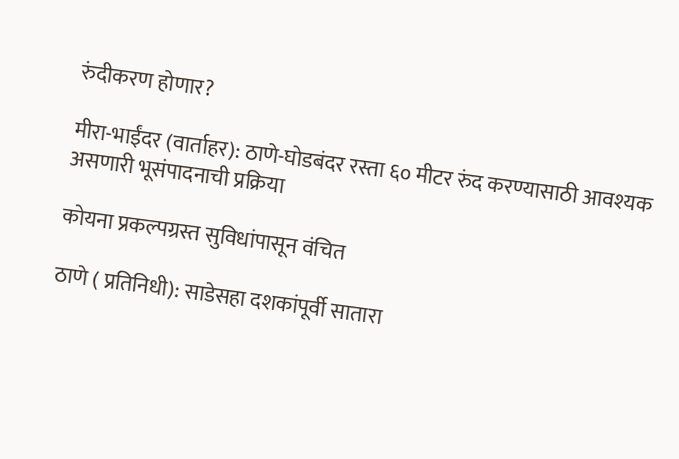रुंदीकरण होणार?

मीरा-भाईंदर (वार्ताहर): ठाणे-घोडबंदर रस्ता ६० मीटर रुंद करण्यासाठी आवश्यक असणारी भूसंपादनाची प्रक्रिया

कोयना प्रकल्पग्रस्त सुविधांपासून वंचित

ठाणे ( प्रतिनिधी): साडेसहा दशकांपूर्वी सातारा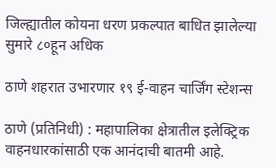जिल्ह्यातील कोयना धरण प्रकल्पात बाधित झालेल्या सुमारे ८०हून अधिक

ठाणे शहरात उभारणार १९ ई-वाहन चार्जिंग स्टेशन्स

ठाणे (प्रतिनिधी) : महापालिका क्षेत्रातील इलेक्ट्रिक वाहनधारकांसाठी एक आनंदाची बातमी आहे.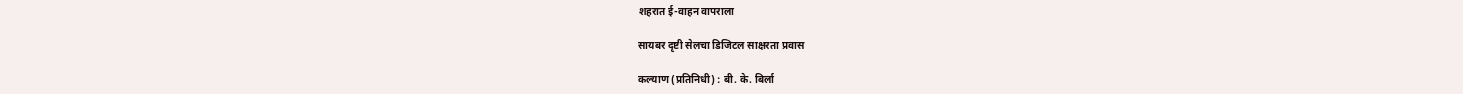शहरात ई-वाहन वापराला

सायबर दृष्टी सेलचा डिजिटल साक्षरता प्रवास

कल्याण (प्रतिनिधी) : बी. के. बिर्ला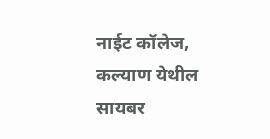नाईट कॉलेज, कल्याण येथील सायबर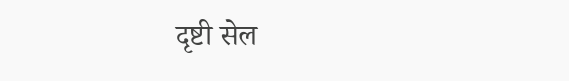दृष्टी सेल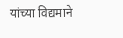यांच्या विद्यमाने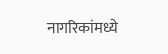नागरिकांमध्ये